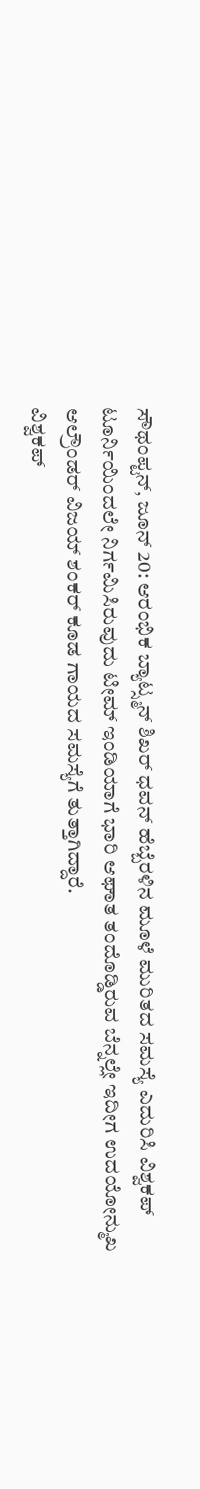ಸೌಥಂಪ್ಟನ್, ಜೂನ್ 20: ಆರಂಭಿಕ ಬ್ಯಾಟ್ಸ್ಮನ್ ಶಿಖರ್ ಧವನ್ ಹೆಬ್ಬೆರಳಿನ ಮೂಳೆ ಮುರಿತದ ಸಮಸ್ಯೆ ಎದುರಿಸಿ ವಿಶ್ವಕಪ್ ಟೂರ್ನಿಯಿಂದಲೇ ನಿರ್ಗಮಿಸಿರುವುದು ಟೀಮ್ ಇಂಡಿಯಾಗೆ ಭಾರಿ ಆಘಾತ ತಂದೊಡ್ಡಿರುವ ಬೆನ್ನಲ್ಲೇ ಇದೀಗ ಉದಯೋನ್ಮುಖ ಆಲ್ರೌಂಡರ್ ವಿಜಯ್ ಶಂಕರ್ ಕೂಡ ಗಾಯದ ಸಮಸ್ಯೆಗೆ ತುತ್ತಾಗಿದ್ದಾರೆ.
ವಿಶ್ವಕಪ್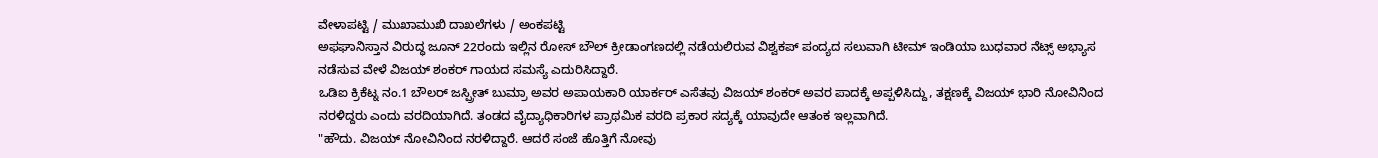ವೇಳಾಪಟ್ಟಿ / ಮುಖಾಮುಖಿ ದಾಖಲೆಗಳು / ಅಂಕಪಟ್ಟಿ
ಅಫಘಾನಿಸ್ತಾನ ವಿರುದ್ಧ ಜೂನ್ 22ರಂದು ಇಲ್ಲಿನ ರೋಸ್ ಬೌಲ್ ಕ್ರೀಡಾಂಗಣದಲ್ಲಿ ನಡೆಯಲಿರುವ ವಿಶ್ವಕಪ್ ಪಂದ್ಯದ ಸಲುವಾಗಿ ಟೀಮ್ ಇಂಡಿಯಾ ಬುಧವಾರ ನೆಟ್ಸ್ ಅಭ್ಯಾಸ ನಡೆಸುವ ವೇಳೆ ವಿಜಯ್ ಶಂಕರ್ ಗಾಯದ ಸಮಸ್ಯೆ ಎದುರಿಸಿದ್ದಾರೆ.
ಒಡಿಐ ಕ್ರಿಕೆಟ್ನ ನಂ.1 ಬೌಲರ್ ಜಸ್ಪ್ರೀತ್ ಬುಮ್ರಾ ಅವರ ಅಪಾಯಕಾರಿ ಯಾರ್ಕರ್ ಎಸೆತವು ವಿಜಯ್ ಶಂಕರ್ ಅವರ ಪಾದಕ್ಕೆ ಅಪ್ಪಳಿಸಿದ್ದು, ತಕ್ಷಣಕ್ಕೆ ವಿಜಯ್ ಭಾರಿ ನೋವಿನಿಂದ ನರಳಿದ್ದರು ಎಂದು ವರದಿಯಾಗಿದೆ. ತಂಡದ ವೈದ್ಯಾಧಿಕಾರಿಗಳ ಪ್ರಾಥಮಿಕ ವರದಿ ಪ್ರಕಾರ ಸದ್ಯಕ್ಕೆ ಯಾವುದೇ ಆತಂಕ ಇಲ್ಲವಾಗಿದೆ.
"ಹೌದು. ವಿಜಯ್ ನೋವಿನಿಂದ ನರಳಿದ್ದಾರೆ. ಆದರೆ ಸಂಜೆ ಹೊತ್ತಿಗೆ ನೋವು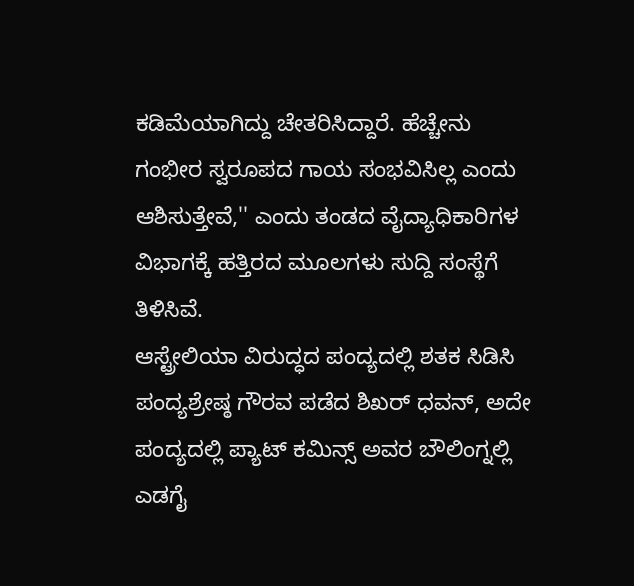ಕಡಿಮೆಯಾಗಿದ್ದು ಚೇತರಿಸಿದ್ದಾರೆ. ಹೆಚ್ಚೇನು ಗಂಭೀರ ಸ್ವರೂಪದ ಗಾಯ ಸಂಭವಿಸಿಲ್ಲ ಎಂದು ಆಶಿಸುತ್ತೇವೆ,'' ಎಂದು ತಂಡದ ವೈದ್ಯಾಧಿಕಾರಿಗಳ ವಿಭಾಗಕ್ಕೆ ಹತ್ತಿರದ ಮೂಲಗಳು ಸುದ್ದಿ ಸಂಸ್ಥೆಗೆ ತಿಳಿಸಿವೆ.
ಆಸ್ಟ್ರೇಲಿಯಾ ವಿರುದ್ಧದ ಪಂದ್ಯದಲ್ಲಿ ಶತಕ ಸಿಡಿಸಿ ಪಂದ್ಯಶ್ರೇಷ್ಠ ಗೌರವ ಪಡೆದ ಶಿಖರ್ ಧವನ್, ಅದೇ ಪಂದ್ಯದಲ್ಲಿ ಪ್ಯಾಟ್ ಕಮಿನ್ಸ್ ಅವರ ಬೌಲಿಂಗ್ನಲ್ಲಿ ಎಡಗೈ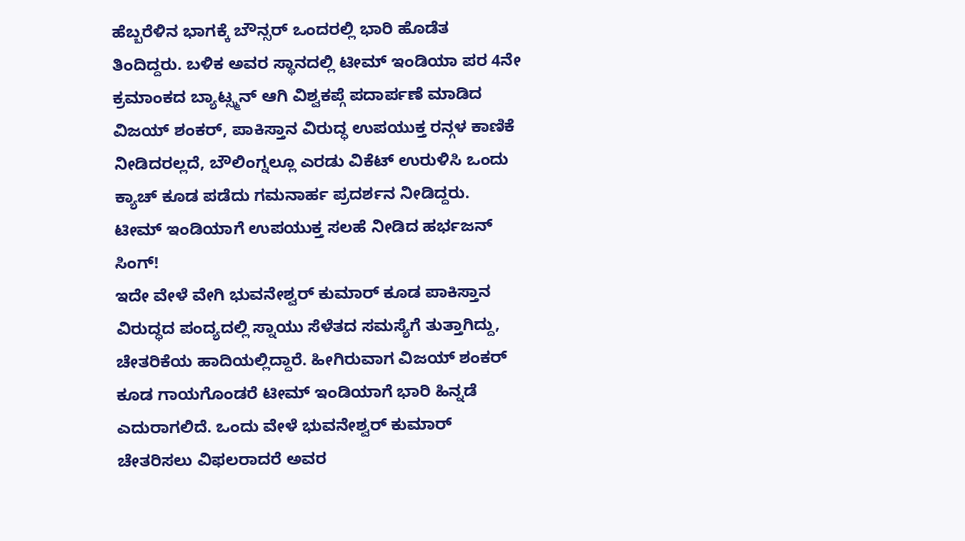ಹೆಬ್ಬರೆಳಿನ ಭಾಗಕ್ಕೆ ಬೌನ್ಸರ್ ಒಂದರಲ್ಲಿ ಭಾರಿ ಹೊಡೆತ ತಿಂದಿದ್ದರು. ಬಳಿಕ ಅವರ ಸ್ಥಾನದಲ್ಲಿ ಟೀಮ್ ಇಂಡಿಯಾ ಪರ 4ನೇ ಕ್ರಮಾಂಕದ ಬ್ಯಾಟ್ಸ್ಮನ್ ಆಗಿ ವಿಶ್ವಕಪ್ಗೆ ಪದಾರ್ಪಣೆ ಮಾಡಿದ ವಿಜಯ್ ಶಂಕರ್, ಪಾಕಿಸ್ತಾನ ವಿರುದ್ಧ ಉಪಯುಕ್ತ ರನ್ಗಳ ಕಾಣಿಕೆ ನೀಡಿದರಲ್ಲದೆ, ಬೌಲಿಂಗ್ನಲ್ಲೂ ಎರಡು ವಿಕೆಟ್ ಉರುಳಿಸಿ ಒಂದು ಕ್ಯಾಚ್ ಕೂಡ ಪಡೆದು ಗಮನಾರ್ಹ ಪ್ರದರ್ಶನ ನೀಡಿದ್ದರು.
ಟೀಮ್ ಇಂಡಿಯಾಗೆ ಉಪಯುಕ್ತ ಸಲಹೆ ನೀಡಿದ ಹರ್ಭಜನ್ ಸಿಂಗ್!
ಇದೇ ವೇಳೆ ವೇಗಿ ಭುವನೇಶ್ವರ್ ಕುಮಾರ್ ಕೂಡ ಪಾಕಿಸ್ತಾನ ವಿರುದ್ಧದ ಪಂದ್ಯದಲ್ಲಿ ಸ್ನಾಯು ಸೆಳೆತದ ಸಮಸ್ಯೆಗೆ ತುತ್ತಾಗಿದ್ದು, ಚೇತರಿಕೆಯ ಹಾದಿಯಲ್ಲಿದ್ದಾರೆ. ಹೀಗಿರುವಾಗ ವಿಜಯ್ ಶಂಕರ್ ಕೂಡ ಗಾಯಗೊಂಡರೆ ಟೀಮ್ ಇಂಡಿಯಾಗೆ ಭಾರಿ ಹಿನ್ನಡೆ ಎದುರಾಗಲಿದೆ. ಒಂದು ವೇಳೆ ಭುವನೇಶ್ವರ್ ಕುಮಾರ್ ಚೇತರಿಸಲು ವಿಫಲರಾದರೆ ಅವರ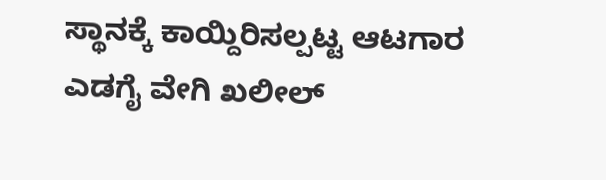ಸ್ಥಾನಕ್ಕೆ ಕಾಯ್ದಿರಿಸಲ್ಪಟ್ಟ ಆಟಗಾರ ಎಡಗೈ ವೇಗಿ ಖಲೀಲ್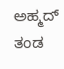ಅಹ್ಮದ್ ತಂಡ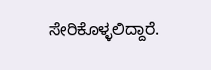ಸೇರಿಕೊಳ್ಳಲಿದ್ದಾರೆ.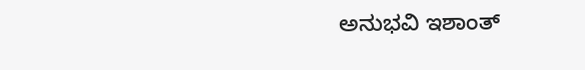ಅನುಭವಿ ಇಶಾಂತ್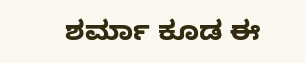ಶರ್ಮಾ ಕೂಡ ಈ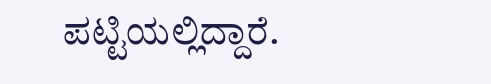ಪಟ್ಟಿಯಲ್ಲಿದ್ದಾರೆ.